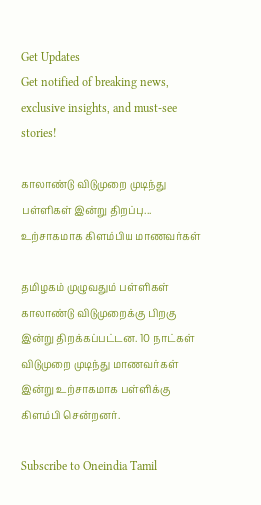Get Updates
Get notified of breaking news, exclusive insights, and must-see stories!

காலாண்டு விடுமுறை முடிந்து பள்ளிகள் இன்று திறப்பு... உற்சாகமாக கிளம்பிய மாணவர்கள்

தமிழகம் முழுவதும் பள்ளிகள் காலாண்டு விடுமுறைக்கு பிறகு இன்று திறக்கப்பட்டன. 10 நாட்கள் விடுமுறை முடிந்து மாணவர்கள் இன்று உற்சாகமாக பள்ளிக்கு கிளம்பி சென்றனர்.

Subscribe to Oneindia Tamil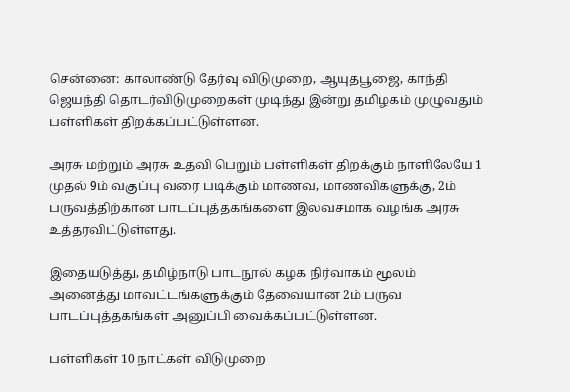சென்னை: காலாண்டு தேர்வு விடுமுறை, ஆயுதபூஜை, காந்தி ஜெயந்தி தொடர்விடுமுறைகள் முடிந்து இன்று தமிழகம் முழுவதும் பள்ளிகள் திறக்கப்பட்டுள்ளன.

அரசு மற்றும் அரசு உதவி பெறும் பள்ளிகள் திறக்கும் நாளிலேயே 1 முதல் 9ம் வகுப்பு வரை படிக்கும் மாணவ, மாணவிகளுக்கு, 2ம் பருவத்திற்கான பாடப்புத்தகங்களை இலவசமாக வழங்க அரசு உத்தரவிட்டுள்ளது.

இதையடுத்து, தமிழ்நாடு பாடநூல் கழக நிர்வாகம் மூலம் அனைத்து மாவட்டங்களுக்கும் தேவையான 2ம் பருவ பாடப்புத்தகங்கள் அனுப்பி வைக்கப்பட்டுள்ளன.

பள்ளிகள் 10 நாட்கள் விடுமுறை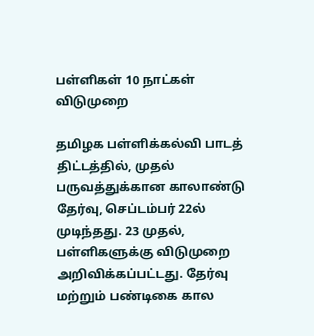பள்ளிகள் 10 நாட்கள் விடுமுறை

தமிழக பள்ளிக்கல்வி பாடத் திட்டத்தில், முதல் பருவத்துக்கான காலாண்டு தேர்வு, செப்டம்பர் 22ல் முடிந்தது. 23 முதல், பள்ளிகளுக்கு விடுமுறை அறிவிக்கப்பட்டது. தேர்வு மற்றும் பண்டிகை கால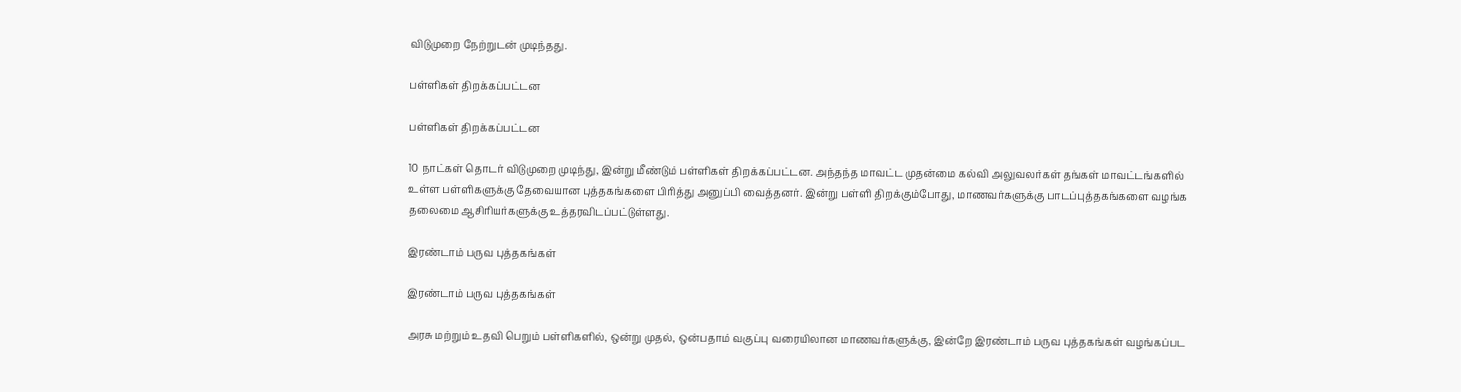விடுமுறை நேற்றுடன் முடிந்தது.

பள்ளிகள் திறக்கப்பட்டன

பள்ளிகள் திறக்கப்பட்டன

10 நாட்கள் தொடர் விடுமுறை முடிந்து, இன்று மீண்டும் பள்ளிகள் திறக்கப்பட்டன. அந்தந்த மாவட்ட முதன்மை கல்வி அலுவலர்கள் தங்கள் மாவட்டங்களில் உள்ள பள்ளிகளுக்கு தேவையான புத்தகங்களை பிரித்து அனுப்பி வைத்தனர். இன்று பள்ளி திறக்கும்போது, மாணவர்களுக்கு பாடப்புத்தகங்களை வழங்க தலைமை ஆசிரியர்களுக்கு உத்தரவிடப்பட்டுள்ளது.

இரண்டாம் பருவ புத்தகங்கள்

இரண்டாம் பருவ புத்தகங்கள்

அரசு மற்றும் உதவி பெறும் பள்ளிகளில், ஒன்று முதல், ஒன்பதாம் வகுப்பு வரையிலான மாணவர்களுக்கு, இன்றே இரண்டாம் பருவ புத்தகங்கள் வழங்கப்பட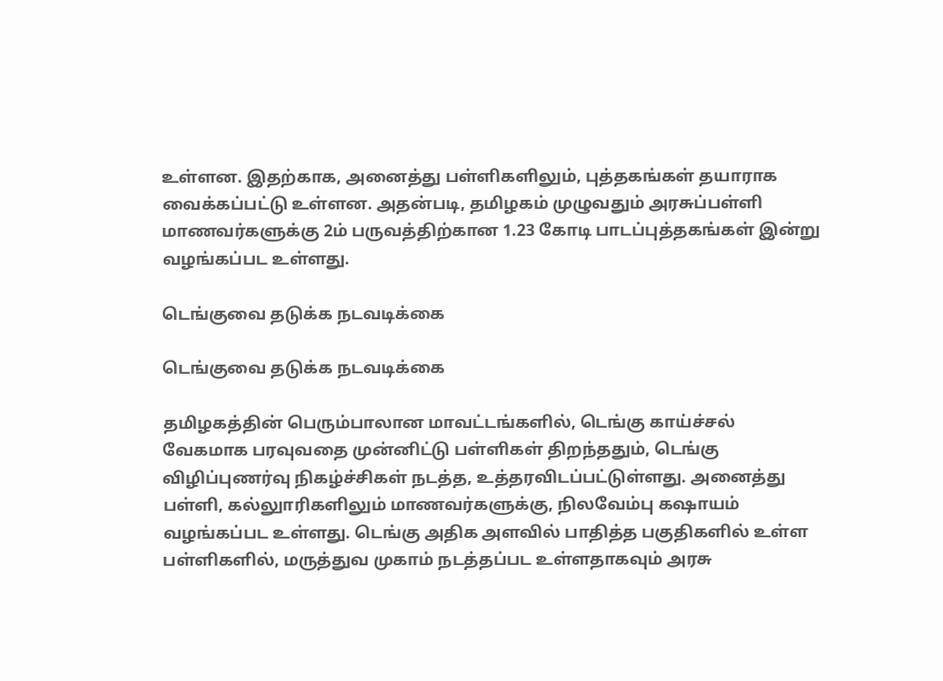உள்ளன. இதற்காக, அனைத்து பள்ளிகளிலும், புத்தகங்கள் தயாராக வைக்கப்பட்டு உள்ளன. அதன்படி, தமிழகம் முழுவதும் அரசுப்பள்ளி மாணவர்களுக்கு 2ம் பருவத்திற்கான 1.23 கோடி பாடப்புத்தகங்கள் இன்று வழங்கப்பட உள்ளது.

டெங்குவை தடுக்க நடவடிக்கை

டெங்குவை தடுக்க நடவடிக்கை

தமிழகத்தின் பெரும்பாலான மாவட்டங்களில், டெங்கு காய்ச்சல் வேகமாக பரவுவதை முன்னிட்டு பள்ளிகள் திறந்ததும், டெங்கு விழிப்புணர்வு நிகழ்ச்சிகள் நடத்த, உத்தரவிடப்பட்டுள்ளது. அனைத்து பள்ளி, கல்லுாரிகளிலும் மாணவர்களுக்கு, நிலவேம்பு கஷாயம் வழங்கப்பட உள்ளது. டெங்கு அதிக அளவில் பாதித்த பகுதிகளில் உள்ள பள்ளிகளில், மருத்துவ முகாம் நடத்தப்பட உள்ளதாகவும் அரசு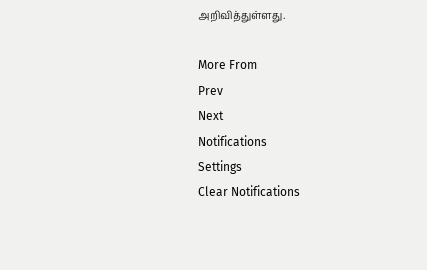அறிவித்துள்ளது.

More From
Prev
Next
Notifications
Settings
Clear Notifications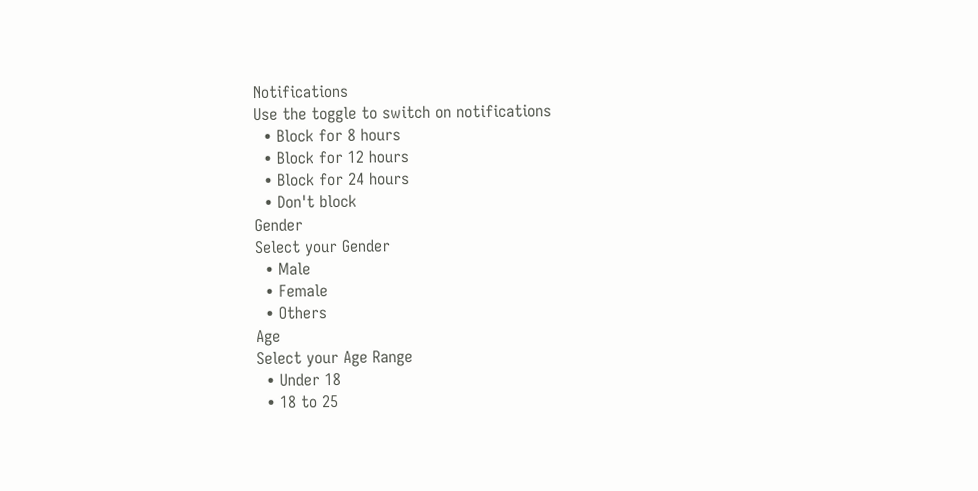Notifications
Use the toggle to switch on notifications
  • Block for 8 hours
  • Block for 12 hours
  • Block for 24 hours
  • Don't block
Gender
Select your Gender
  • Male
  • Female
  • Others
Age
Select your Age Range
  • Under 18
  • 18 to 25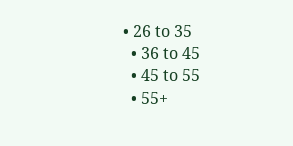• 26 to 35
  • 36 to 45
  • 45 to 55
  • 55+